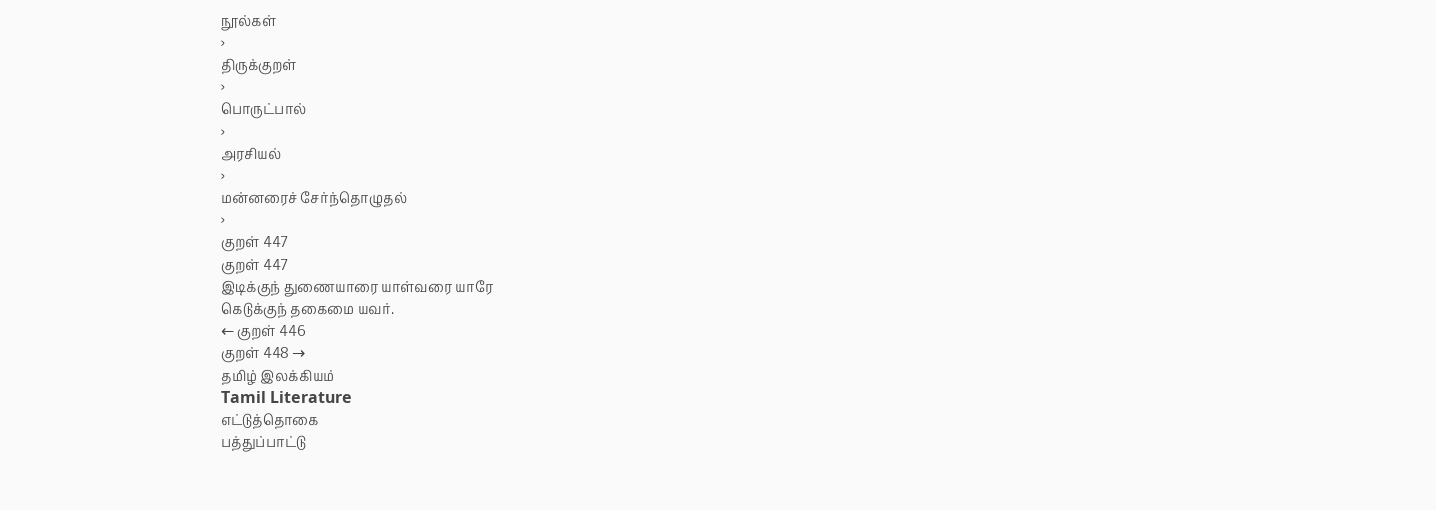நூல்கள்
›
திருக்குறள்
›
பொருட்பால்
›
அரசியல்
›
மன்னரைச் சேர்ந்தொழுதல்
›
குறள் 447
குறள் 447
இடிக்குந் துணையாரை யாள்வரை யாரே
கெடுக்குந் தகைமை யவர்.
← குறள் 446
குறள் 448 →
தமிழ் இலக்கியம்
Tamil Literature
எட்டுத்தொகை
பத்துப்பாட்டு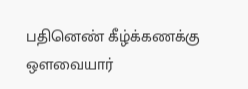பதினெண் கீழ்க்கணக்கு
ஔவையார்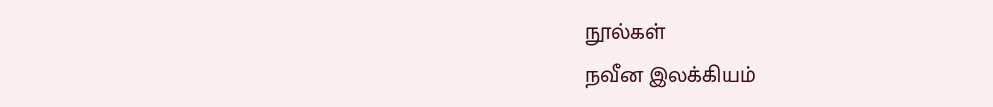நூல்கள்
நவீன இலக்கியம்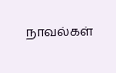நாவல்கள்